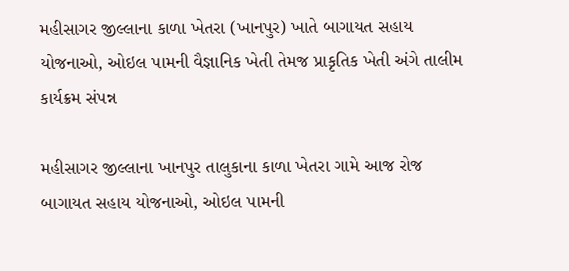મહીસાગર જીલ્લાના કાળા ખેતરા (ખાનપુર) ખાતે બાગાયત સહાય યોજનાઓ, ઓઇલ પામની વૈજ્ઞાનિક ખેતી તેમજ પ્રાકૃતિક ખેતી અંગે તાલીમ કાર્યક્રમ સંપન્ન

મહીસાગર જીલ્લાના ખાનપુર તાલુકાના કાળા ખેતરા ગામે આજ રોજ બાગાયત સહાય યોજનાઓ, ઓઇલ પામની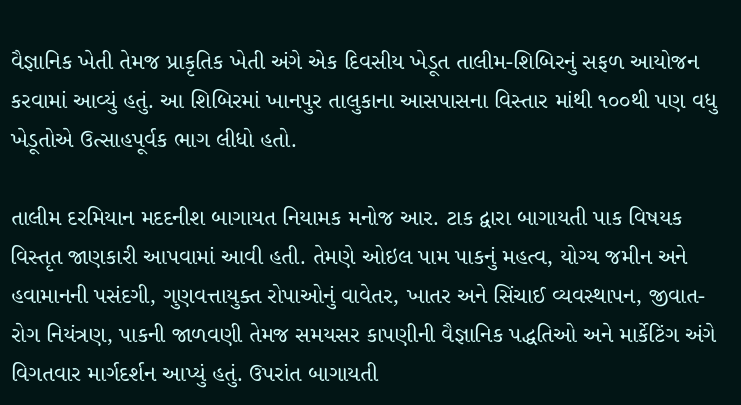વૈજ્ઞાનિક ખેતી તેમજ પ્રાકૃતિક ખેતી અંગે એક દિવસીય ખેડૂત તાલીમ-શિબિરનું સફળ આયોજન કરવામાં આવ્યું હતું. આ શિબિરમાં ખાનપુર તાલુકાના આસપાસના વિસ્તાર માંથી ૧૦૦થી પણ વધુ ખેડૂતોએ ઉત્સાહપૂર્વક ભાગ લીધો હતો.

તાલીમ દરમિયાન મદદનીશ બાગાયત નિયામક મનોજ આર. ટાક દ્વારા બાગાયતી પાક વિષયક વિસ્તૃત જાણકારી આપવામાં આવી હતી. તેમણે ઓઇલ પામ પાકનું મહત્વ, યોગ્ય જમીન અને હવામાનની પસંદગી, ગુણવત્તાયુક્ત રોપાઓનું વાવેતર, ખાતર અને સિંચાઈ વ્યવસ્થાપન, જીવાત-રોગ નિયંત્રણ, પાકની જાળવણી તેમજ સમયસર કાપણીની વૈજ્ઞાનિક પદ્ધતિઓ અને માર્કેટિંગ અંગે વિગતવાર માર્ગદર્શન આપ્યું હતું. ઉપરાંત બાગાયતી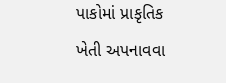પાકોમાં પ્રાકૃતિક ખેતી અપનાવવા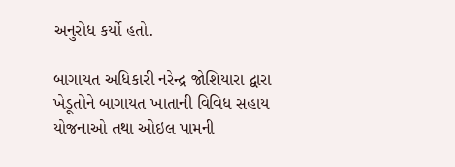અનુરોધ કર્યો હતો.

બાગાયત અધિકારી નરેન્દ્ર જોશિયારા દ્વારા ખેડૂતોને બાગાયત ખાતાની વિવિધ સહાય યોજનાઓ તથા ઓઇલ પામની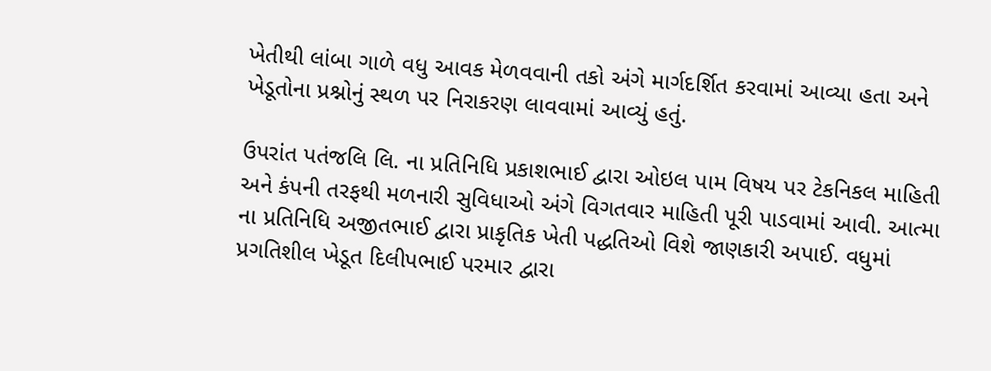ખેતીથી લાંબા ગાળે વધુ આવક મેળવવાની તકો અંગે માર્ગદર્શિત કરવામાં આવ્યા હતા અને ખેડૂતોના પ્રશ્નોનું સ્થળ પર નિરાકરણ લાવવામાં આવ્યું હતું.

ઉપરાંત પતંજલિ લિ. ના પ્રતિનિધિ પ્રકાશભાઈ દ્વારા ઓઇલ પામ વિષય પર ટેકનિકલ માહિતી અને કંપની તરફથી મળનારી સુવિધાઓ અંગે વિગતવાર માહિતી પૂરી પાડવામાં આવી. આત્મા ના પ્રતિનિધિ અજીતભાઈ દ્વારા પ્રાકૃતિક ખેતી પદ્ધતિઓ વિશે જાણકારી અપાઈ. વધુમાં પ્રગતિશીલ ખેડૂત દિલીપભાઈ પરમાર દ્વારા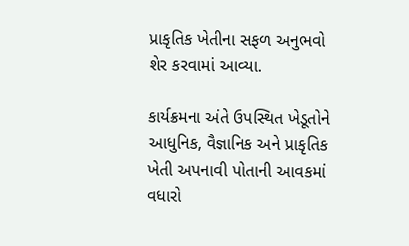પ્રાકૃતિક ખેતીના સફળ અનુભવો શેર કરવામાં આવ્યા.

કાર્યક્રમના અંતે ઉપસ્થિત ખેડૂતોને આધુનિક, વૈજ્ઞાનિક અને પ્રાકૃતિક ખેતી અપનાવી પોતાની આવકમાં વધારો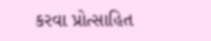કરવા પ્રોત્સાહિત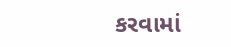કરવામાં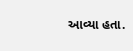આવ્યા હતા.